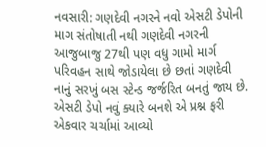નવસારી: ગણદેવી નગરને નવો એસટી ડેપોની માગ સંતોષાતી નથી ગણદેવી નગરની આજુબાજુ 27થી પણ વધુ ગામો માર્ગ પરિવહન સાથે જોડાયેલા છે છતાં ગણદેવી નાનું સરખું બસ સ્ટેન્ડ જર્જરિત બનતું જાય છે. એસટી ડેપો નવું ક્યારે બનશે એ પ્રશ્ન ફરી એકવાર ચર્ચામાં આવ્યો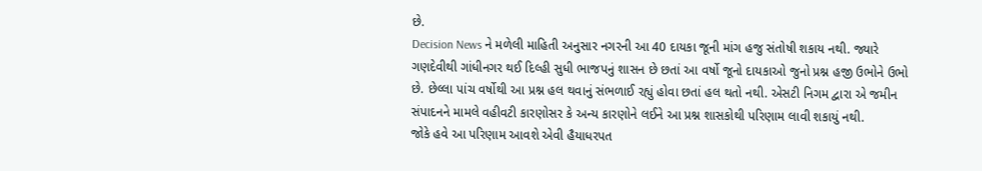છે.
Decision News ને મળેલી માહિતી અનુસાર નગરની આ 40 દાયકા જૂની માંગ હજુ સંતોષી શકાય નથી. જ્યારે ગણદેવીથી ગાંધીનગર થઈ દિલ્હી સુધી ભાજપનું શાસન છે છતાં આ વર્ષો જૂનો દાયકાઓ જુનો પ્રશ્ન હજી ઉભોને ઉભો છે. છેલ્લા પાંચ વર્ષોથી આ પ્રશ્ન હલ થવાનું સંભળાઈ રહ્યું હોવા છતાં હલ થતો નથી. એસટી નિગમ દ્વારા એ જમીન સંપાદનને મામલે વહીવટી કારણોસર કે અન્ય કારણોને લઈને આ પ્રશ્ન શાસકોથી પરિણામ લાવી શકાયું નથી.
જોકે હવે આ પરિણામ આવશે એવી હૈયાધરપત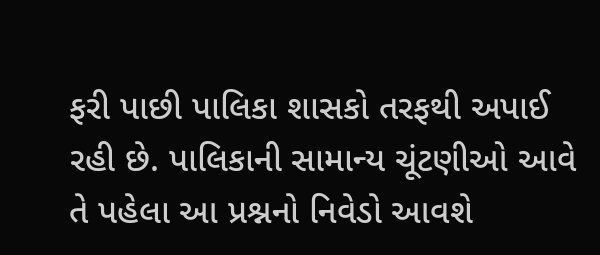ફરી પાછી પાલિકા શાસકો તરફથી અપાઈ રહી છે. પાલિકાની સામાન્ય ચૂંટણીઓ આવે તે પહેલા આ પ્રશ્નનો નિવેડો આવશે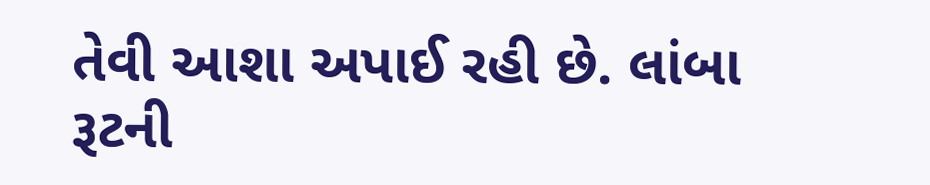તેવી આશા અપાઈ રહી છે. લાંબા રૂટની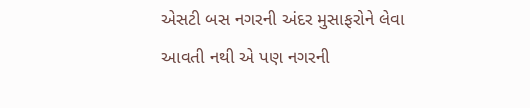એસટી બસ નગરની અંદર મુસાફરોને લેવા આવતી નથી એ પણ નગરની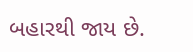બહારથી જાય છે.